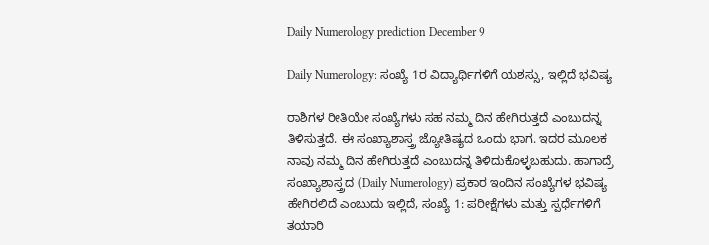Daily Numerology prediction December 9

Daily Numerology: ಸಂಖ್ಯೆ 1ರ ವಿದ್ಯಾರ್ಥಿಗಳಿಗೆ ಯಶಸ್ಸು, ಇಲ್ಲಿದೆ ಭವಿಷ್ಯ

ರಾಶಿಗಳ ರೀತಿಯೇ ಸಂಖ್ಯೆಗಳು ಸಹ ನಮ್ಮ ದಿನ ಹೇಗಿರುತ್ತದೆ ಎಂಬುದನ್ನ ತಿಳಿಸುತ್ತದೆ. ಈ ಸಂಖ್ಯಾಶಾಸ್ತ್ರ ಜ್ಯೋತಿಷ್ಯದ ಒಂದು ಭಾಗ. ಇದರ ಮೂಲಕ ನಾವು ನಮ್ಮ ದಿನ ಹೇಗಿರುತ್ತದೆ ಎಂಬುದನ್ನ ತಿಳಿದುಕೊಳ್ಳಬಹುದು. ಹಾಗಾದ್ರೆ ಸಂಖ್ಯಾಶಾಸ್ತ್ರದ (Daily Numerology) ಪ್ರಕಾರ ಇಂದಿನ ಸಂಖ್ಯೆಗಳ ಭವಿಷ್ಯ ಹೇಗಿರಲಿದೆ ಎಂಬುದು ಇಲ್ಲಿದೆ, ಸಂಖ್ಯೆ 1: ಪರೀಕ್ಷೆಗಳು ಮತ್ತು ಸ್ಪರ್ಧೆಗಳಿಗೆ ತಯಾರಿ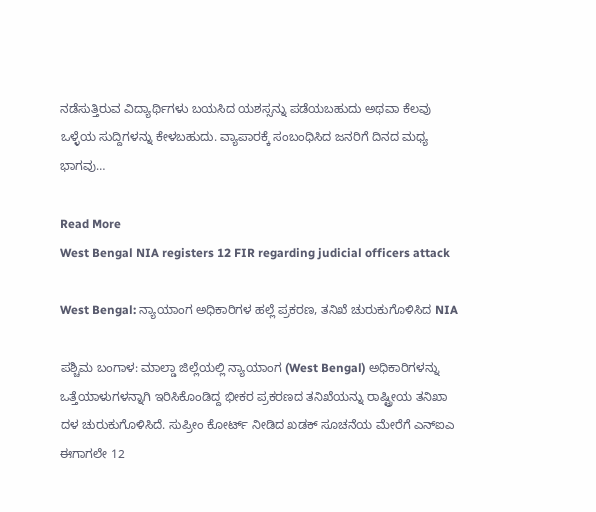ನಡೆಸುತ್ತಿರುವ ವಿದ್ಯಾರ್ಥಿಗಳು ಬಯಸಿದ ಯಶಸ್ಸನ್ನು ಪಡೆಯಬಹುದು ಅಥವಾ ಕೆಲವು ಒಳ್ಳೆಯ ಸುದ್ದಿಗಳನ್ನು ಕೇಳಬಹುದು. ವ್ಯಾಪಾರಕ್ಕೆ ಸಂಬಂಧಿಸಿದ ಜನರಿಗೆ ದಿನದ ಮಧ್ಯ ಭಾಗವು…

Read More
West Bengal NIA registers 12 FIR regarding judicial officers attack

West Bengal: ನ್ಯಾಯಾಂಗ ಅಧಿಕಾರಿಗಳ ಹಲ್ಲೆ ಪ್ರಕರಣ, ತನಿಖೆ ಚುರುಕುಗೊಳಿಸಿದ NIA

ಪಶ್ಚಿಮ ಬಂಗಾಳ: ಮಾಲ್ಡಾ ಜಿಲ್ಲೆಯಲ್ಲಿ ನ್ಯಾಯಾಂಗ (West Bengal) ಅಧಿಕಾರಿಗಳನ್ನು ಒತ್ತೆಯಾಳುಗಳನ್ನಾಗಿ ಇರಿಸಿಕೊಂಡಿದ್ದ ಭೀಕರ ಪ್ರಕರಣದ ತನಿಖೆಯನ್ನು ರಾಷ್ಟ್ರೀಯ ತನಿಖಾ ದಳ ಚುರುಕುಗೊಳಿಸಿದೆ. ಸುಪ್ರೀಂ ಕೋರ್ಟ್ ನೀಡಿದ ಖಡಕ್ ಸೂಚನೆಯ ಮೇರೆಗೆ ಎನ್‌ಐಎ ಈಗಾಗಲೇ 12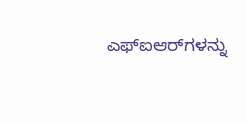ಎಫ್‌ಐಆರ್‌ಗಳನ್ನು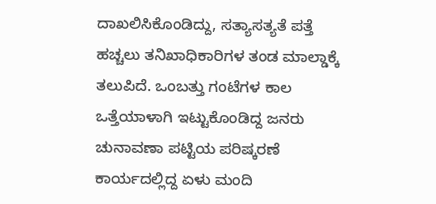ದಾಖಲಿಸಿಕೊಂಡಿದ್ದು, ಸತ್ಯಾಸತ್ಯತೆ ಪತ್ತೆ ಹಚ್ಚಲು ತನಿಖಾಧಿಕಾರಿಗಳ ತಂಡ ಮಾಲ್ಡಾಕ್ಕೆ ತಲುಪಿದೆ. ಒಂಬತ್ತು ಗಂಟೆಗಳ ಕಾಲ ಒತ್ತೆಯಾಳಾಗಿ ಇಟ್ಟುಕೊಂಡಿದ್ದ ಜನರು ಚುನಾವಣಾ ಪಟ್ಟಿಯ ಪರಿಷ್ಕರಣೆ ಕಾರ್ಯದಲ್ಲಿದ್ದ ಏಳು ಮಂದಿ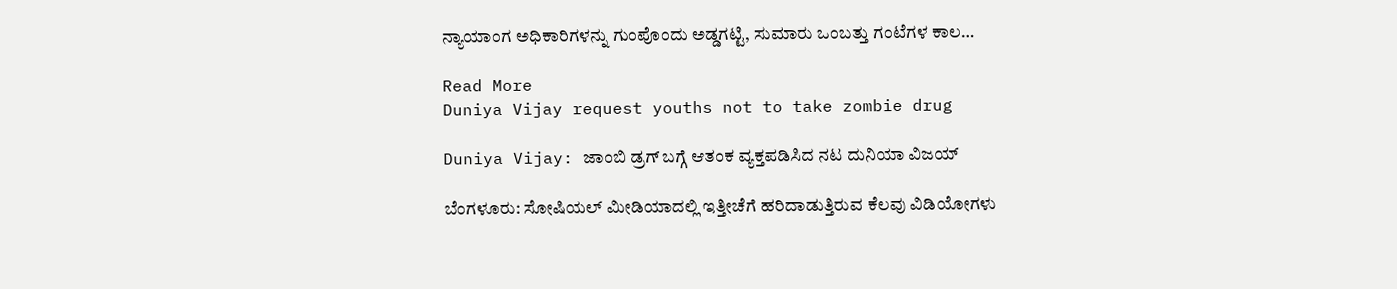ನ್ಯಾಯಾಂಗ ಅಧಿಕಾರಿಗಳನ್ನು ಗುಂಪೊಂದು ಅಡ್ಡಗಟ್ಟಿ, ಸುಮಾರು ಒಂಬತ್ತು ಗಂಟೆಗಳ ಕಾಲ…

Read More
Duniya Vijay request youths not to take zombie drug

Duniya Vijay: ಜಾಂಬಿ ಡ್ರಗ್ ಬಗ್ಗೆ ಆತಂಕ ವ್ಯಕ್ತಪಡಿಸಿದ ನಟ ದುನಿಯಾ ವಿಜಯ್

ಬೆಂಗಳೂರು: ಸೋಷಿಯಲ್ ಮೀಡಿಯಾದಲ್ಲಿ ಇತ್ತೀಚೆಗೆ ಹರಿದಾಡುತ್ತಿರುವ ಕೆಲವು ವಿಡಿಯೋಗಳು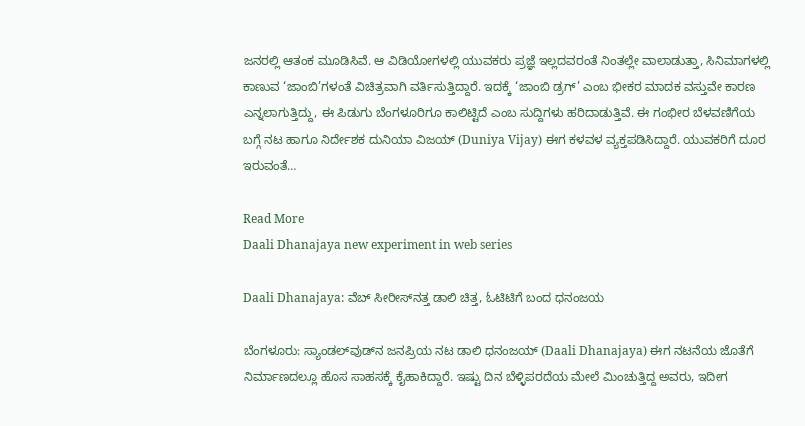ಜನರಲ್ಲಿ ಆತಂಕ ಮೂಡಿಸಿವೆ. ಆ ವಿಡಿಯೋಗಳಲ್ಲಿ ಯುವಕರು ಪ್ರಜ್ಞೆ ಇಲ್ಲದವರಂತೆ ನಿಂತಲ್ಲೇ ವಾಲಾಡುತ್ತಾ, ಸಿನಿಮಾಗಳಲ್ಲಿ ಕಾಣುವ ‘ಜಾಂಬಿ’ಗಳಂತೆ ವಿಚಿತ್ರವಾಗಿ ವರ್ತಿಸುತ್ತಿದ್ದಾರೆ. ಇದಕ್ಕೆ ‘ಜಾಂಬಿ ಡ್ರಗ್’ ಎಂಬ ಭೀಕರ ಮಾದಕ ವಸ್ತುವೇ ಕಾರಣ ಎನ್ನಲಾಗುತ್ತಿದ್ದು, ಈ ಪಿಡುಗು ಬೆಂಗಳೂರಿಗೂ ಕಾಲಿಟ್ಟಿದೆ ಎಂಬ ಸುದ್ದಿಗಳು ಹರಿದಾಡುತ್ತಿವೆ. ಈ ಗಂಭೀರ ಬೆಳವಣಿಗೆಯ ಬಗ್ಗೆ ನಟ ಹಾಗೂ ನಿರ್ದೇಶಕ ದುನಿಯಾ ವಿಜಯ್ (Duniya Vijay) ಈಗ ಕಳವಳ ವ್ಯಕ್ತಪಡಿಸಿದ್ದಾರೆ. ಯುವಕರಿಗೆ ದೂರ ಇರುವಂತೆ…

Read More
Daali Dhanajaya new experiment in web series

Daali Dhanajaya: ವೆಬ್‌ ಸೀರೀಸ್‌ನತ್ತ ಡಾಲಿ ಚಿತ್ತ, ಓಟಿಟಿಗೆ ಬಂದ ಧನಂಜಯ

ಬೆಂಗಳೂರು: ಸ್ಯಾಂಡಲ್‌ವುಡ್‌ನ ಜನಪ್ರಿಯ ನಟ ಡಾಲಿ ಧನಂಜಯ್ (Daali Dhanajaya) ಈಗ ನಟನೆಯ ಜೊತೆಗೆ ನಿರ್ಮಾಣದಲ್ಲೂ ಹೊಸ ಸಾಹಸಕ್ಕೆ ಕೈಹಾಕಿದ್ದಾರೆ. ಇಷ್ಟು ದಿನ ಬೆಳ್ಳಿಪರದೆಯ ಮೇಲೆ ಮಿಂಚುತ್ತಿದ್ದ ಅವರು, ಇದೀಗ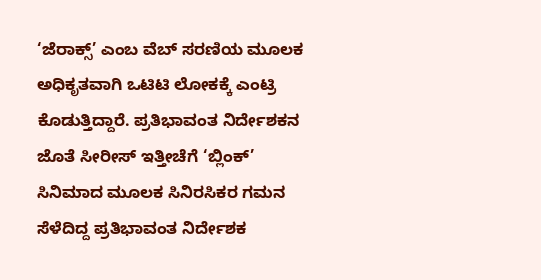‘ಜೆರಾಕ್ಸ್’ ಎಂಬ ವೆಬ್ ಸರಣಿಯ ಮೂಲಕ ಅಧಿಕೃತವಾಗಿ ಒಟಿಟಿ ಲೋಕಕ್ಕೆ ಎಂಟ್ರಿ ಕೊಡುತ್ತಿದ್ದಾರೆ. ಪ್ರತಿಭಾವಂತ ನಿರ್ದೇಶಕನ ಜೊತೆ ಸೀರೀಸ್‌ ಇತ್ತೀಚೆಗೆ ‘ಬ್ಲಿಂಕ್’ ಸಿನಿಮಾದ ಮೂಲಕ ಸಿನಿರಸಿಕರ ಗಮನ ಸೆಳೆದಿದ್ದ ಪ್ರತಿಭಾವಂತ ನಿರ್ದೇಶಕ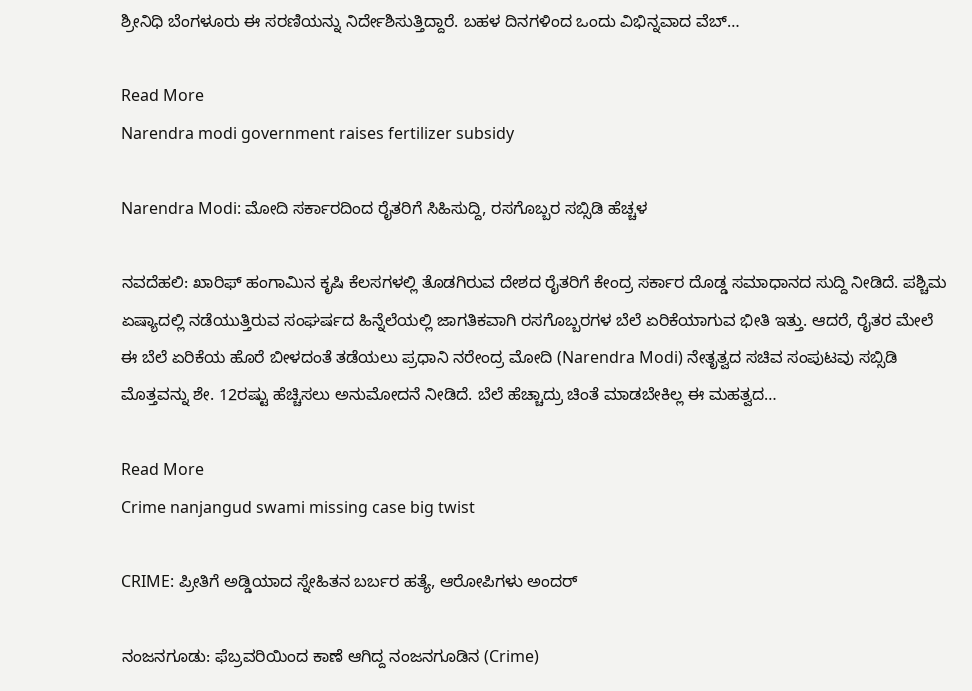ಶ್ರೀನಿಧಿ ಬೆಂಗಳೂರು ಈ ಸರಣಿಯನ್ನು ನಿರ್ದೇಶಿಸುತ್ತಿದ್ದಾರೆ. ಬಹಳ ದಿನಗಳಿಂದ ಒಂದು ವಿಭಿನ್ನವಾದ ವೆಬ್…

Read More
Narendra modi government raises fertilizer subsidy

Narendra Modi: ಮೋದಿ ಸರ್ಕಾರದಿಂದ ರೈತರಿಗೆ ಸಿಹಿಸುದ್ದಿ, ರಸಗೊಬ್ಬರ ಸಬ್ಸಿಡಿ ಹೆಚ್ಚಳ

ನವದೆಹಲಿ: ಖಾರಿಫ್ ಹಂಗಾಮಿನ ಕೃಷಿ ಕೆಲಸಗಳಲ್ಲಿ ತೊಡಗಿರುವ ದೇಶದ ರೈತರಿಗೆ ಕೇಂದ್ರ ಸರ್ಕಾರ ದೊಡ್ಡ ಸಮಾಧಾನದ ಸುದ್ದಿ ನೀಡಿದೆ. ಪಶ್ಚಿಮ ಏಷ್ಯಾದಲ್ಲಿ ನಡೆಯುತ್ತಿರುವ ಸಂಘರ್ಷದ ಹಿನ್ನೆಲೆಯಲ್ಲಿ ಜಾಗತಿಕವಾಗಿ ರಸಗೊಬ್ಬರಗಳ ಬೆಲೆ ಏರಿಕೆಯಾಗುವ ಭೀತಿ ಇತ್ತು. ಆದರೆ, ರೈತರ ಮೇಲೆ ಈ ಬೆಲೆ ಏರಿಕೆಯ ಹೊರೆ ಬೀಳದಂತೆ ತಡೆಯಲು ಪ್ರಧಾನಿ ನರೇಂದ್ರ ಮೋದಿ (Narendra Modi) ನೇತೃತ್ವದ ಸಚಿವ ಸಂಪುಟವು ಸಬ್ಸಿಡಿ ಮೊತ್ತವನ್ನು ಶೇ. 12ರಷ್ಟು ಹೆಚ್ಚಿಸಲು ಅನುಮೋದನೆ ನೀಡಿದೆ. ಬೆಲೆ ಹೆಚ್ಚಾದ್ರು ಚಿಂತೆ ಮಾಡಬೇಕಿಲ್ಲ ಈ ಮಹತ್ವದ…

Read More
Crime nanjangud swami missing case big twist

CRIME: ಪ್ರೀತಿಗೆ ಅಡ್ಡಿಯಾದ ಸ್ನೇಹಿತನ ಬರ್ಬರ ಹತ್ಯೆ, ಆರೋಪಿಗಳು ಅಂದರ್

ನಂಜನಗೂಡು: ಫೆಬ್ರವರಿಯಿಂದ ಕಾಣೆ ಆಗಿದ್ದ ನಂಜನಗೂಡಿನ (Crime)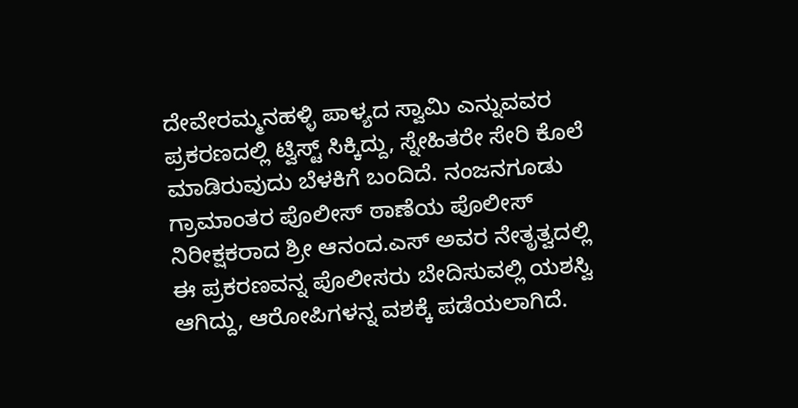ದೇವೇರಮ್ಮನಹಳ್ಳಿ ಪಾಳ್ಯದ ಸ್ವಾಮಿ ಎನ್ನುವವರ ಪ್ರಕರಣದಲ್ಲಿ ಟ್ವಿಸ್ಟ್‌ ಸಿಕ್ಕಿದ್ದು, ಸ್ನೇಹಿತರೇ ಸೇರಿ ಕೊಲೆ ಮಾಡಿರುವುದು ಬೆಳಕಿಗೆ ಬಂದಿದೆ. ನಂಜನಗೂಡು ಗ್ರಾಮಾಂತರ ಪೊಲೀಸ್ ಠಾಣೆಯ ಪೊಲೀಸ್ ನಿರೀಕ್ಷಕರಾದ ಶ್ರೀ ಆನಂದ.ಎಸ್ ಅವರ ನೇತೃತ್ವದಲ್ಲಿ ಈ ಪ್ರಕರಣವನ್ನ ಪೊಲೀಸರು ಬೇದಿಸುವಲ್ಲಿ ಯಶಸ್ವಿ ಆಗಿದ್ದು, ಆರೋಪಿಗಳನ್ನ ವಶಕ್ಕೆ ಪಡೆಯಲಾಗಿದೆ.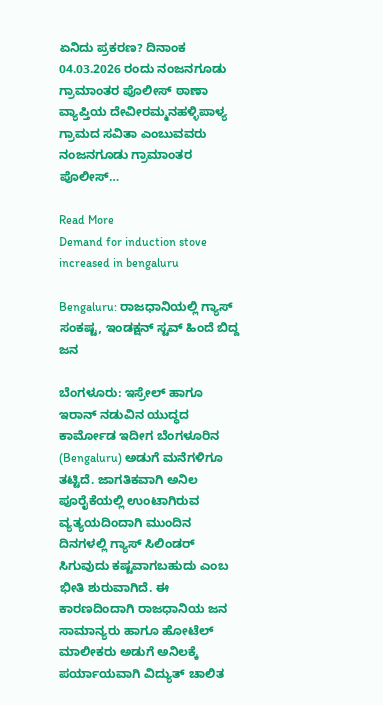ಏನಿದು ಪ್ರಕರಣ? ದಿನಾಂಕ 04.03.2026 ರಂದು ನಂಜನಗೂಡು ಗ್ರಾಮಾಂತರ ಪೊಲೀಸ್ ಠಾಣಾ ವ್ಯಾಪ್ತಿಯ ದೇವೀರಮ್ಮನಹಳ್ಳಿಪಾಳ್ಯ ಗ್ರಾಮದ ಸವಿತಾ ಎಂಬುವವರು ನಂಜನಗೂಡು ಗ್ರಾಮಾಂತರ ಪೊಲೀಸ್…

Read More
Demand for induction stove increased in bengaluru

Bengaluru: ರಾಜಧಾನಿಯಲ್ಲಿ ಗ್ಯಾಸ್‌ ಸಂಕಷ್ಟ, ಇಂಡಕ್ಷನ್‌ ಸ್ಟವ್‌ ಹಿಂದೆ ಬಿದ್ದ ಜನ

ಬೆಂಗಳೂರು: ಇಸ್ರೇಲ್ ಹಾಗೂ ಇರಾನ್ ನಡುವಿನ ಯುದ್ಧದ ಕಾರ್ಮೋಡ ಇದೀಗ ಬೆಂಗಳೂರಿನ (Bengaluru) ಅಡುಗೆ ಮನೆಗಳಿಗೂ ತಟ್ಟಿದೆ. ಜಾಗತಿಕವಾಗಿ ಅನಿಲ ಪೂರೈಕೆಯಲ್ಲಿ ಉಂಟಾಗಿರುವ ವ್ಯತ್ಯಯದಿಂದಾಗಿ ಮುಂದಿನ ದಿನಗಳಲ್ಲಿ ಗ್ಯಾಸ್ ಸಿಲಿಂಡರ್ ಸಿಗುವುದು ಕಷ್ಟವಾಗಬಹುದು ಎಂಬ ಭೀತಿ ಶುರುವಾಗಿದೆ. ಈ ಕಾರಣದಿಂದಾಗಿ ರಾಜಧಾನಿಯ ಜನ ಸಾಮಾನ್ಯರು ಹಾಗೂ ಹೋಟೆಲ್ ಮಾಲೀಕರು ಅಡುಗೆ ಅನಿಲಕ್ಕೆ ಪರ್ಯಾಯವಾಗಿ ವಿದ್ಯುತ್ ಚಾಲಿತ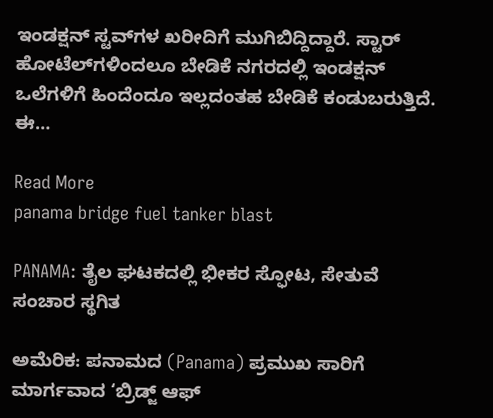ಇಂಡಕ್ಷನ್ ಸ್ಟವ್‌ಗಳ ಖರೀದಿಗೆ ಮುಗಿಬಿದ್ದಿದ್ದಾರೆ. ಸ್ಟಾರ್‌ ಹೋಟೆಲ್‌ಗಳಿಂದಲೂ ಬೇಡಿಕೆ ನಗರದಲ್ಲಿ ಇಂಡಕ್ಷನ್ ಒಲೆಗಳಿಗೆ ಹಿಂದೆಂದೂ ಇಲ್ಲದಂತಹ ಬೇಡಿಕೆ ಕಂಡುಬರುತ್ತಿದೆ. ಈ…

Read More
panama bridge fuel tanker blast

PANAMA: ತೈಲ ಘಟಕದಲ್ಲಿ ಭೀಕರ ಸ್ಫೋಟ, ಸೇತುವೆ ಸಂಚಾರ ಸ್ಥಗಿತ

ಅಮೆರಿಕ: ಪನಾಮದ (Panama) ಪ್ರಮುಖ ಸಾರಿಗೆ ಮಾರ್ಗವಾದ ‘ಬ್ರಿಡ್ಜ್ ಆಫ್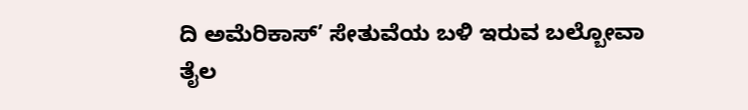ದಿ ಅಮೆರಿಕಾಸ್’ ಸೇತುವೆಯ ಬಳಿ ಇರುವ ಬಲ್ಬೋವಾ ತೈಲ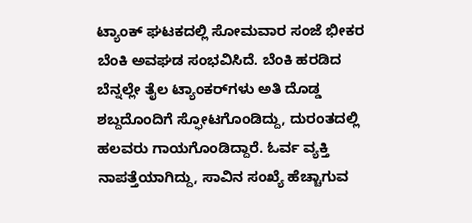ಟ್ಯಾಂಕ್ ಘಟಕದಲ್ಲಿ ಸೋಮವಾರ ಸಂಜೆ ಭೀಕರ ಬೆಂಕಿ ಅವಘಡ ಸಂಭವಿಸಿದೆ. ಬೆಂಕಿ ಹರಡಿದ ಬೆನ್ನಲ್ಲೇ ತೈಲ ಟ್ಯಾಂಕರ್‌ಗಳು ಅತಿ ದೊಡ್ಡ ಶಬ್ದದೊಂದಿಗೆ ಸ್ಫೋಟಗೊಂಡಿದ್ದು, ದುರಂತದಲ್ಲಿ ಹಲವರು ಗಾಯಗೊಂಡಿದ್ದಾರೆ. ಓರ್ವ ವ್ಯಕ್ತಿ ನಾಪತ್ತೆಯಾಗಿದ್ದು, ಸಾವಿನ ಸಂಖ್ಯೆ ಹೆಚ್ಚಾಗುವ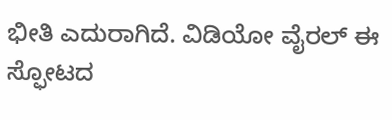ಭೀತಿ ಎದುರಾಗಿದೆ. ವಿಡಿಯೋ ವೈರಲ್ ಈ ಸ್ಫೋಟದ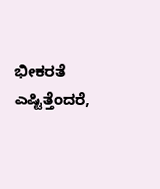ಭೀಕರತೆ ಎಷ್ಟಿತ್ತೆಂದರೆ,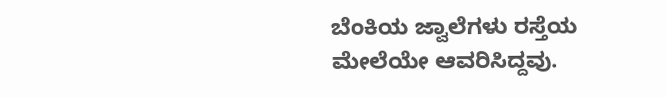ಬೆಂಕಿಯ ಜ್ವಾಲೆಗಳು ರಸ್ತೆಯ ಮೇಲೆಯೇ ಆವರಿಸಿದ್ದವು.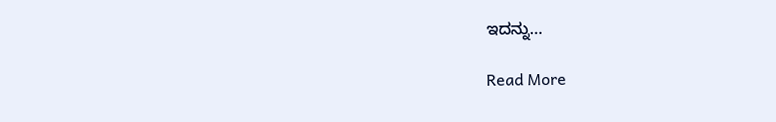ಇದನ್ನು…

Read More